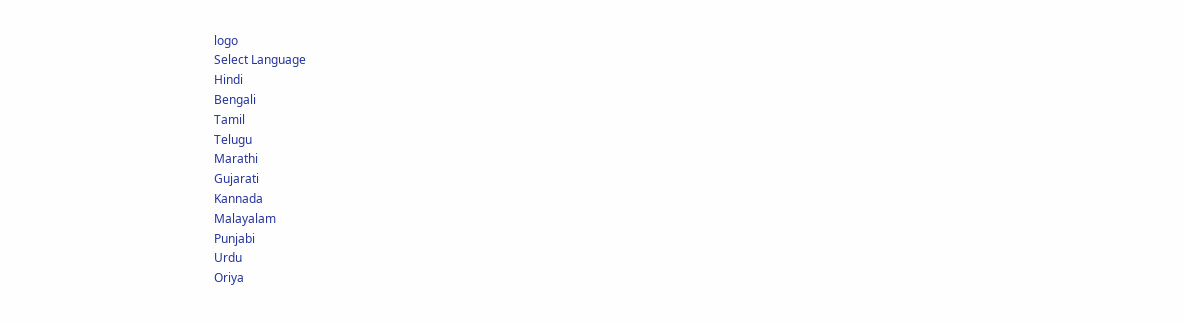logo
Select Language
Hindi
Bengali
Tamil
Telugu
Marathi
Gujarati
Kannada
Malayalam
Punjabi
Urdu
Oriya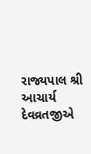રાજ્યપાલ શ્રી આચાર્ય દેવવ્રતજીએ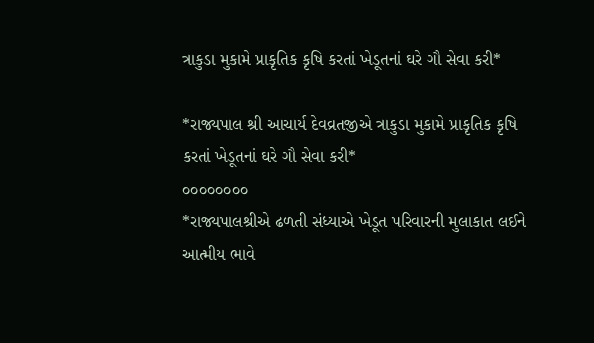ત્રાકુડા મુકામે પ્રાકૃતિક કૃષિ કરતાં ખેડૂતનાં ઘરે ગૌ સેવા કરી*

*રાજ્યપાલ શ્રી આચાર્ય દેવવ્રતજીએ ત્રાકુડા મુકામે પ્રાકૃતિક કૃષિ કરતાં ખેડૂતનાં ઘરે ગૌ સેવા કરી*
૦૦૦૦૦૦૦૦
*રાજ્યપાલશ્રીએ ઢળતી સંધ્યાએ ખેડૂત પરિવારની મુલાકાત લઈને આત્મીય ભાવે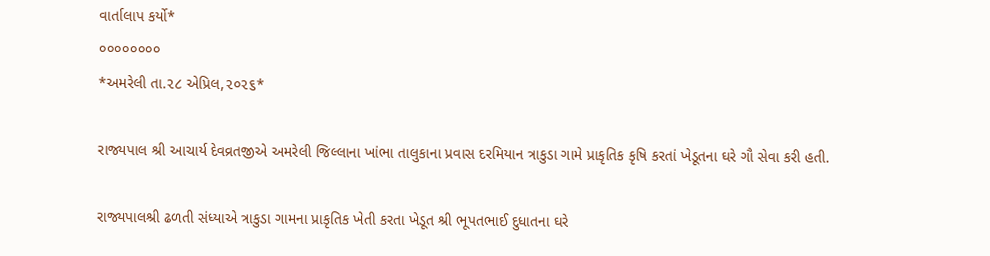વાર્તાલાપ કર્યો*
૦૦૦૦૦૦૦૦
*અમરેલી તા.૨૮ એપ્રિલ,૨૦૨૬*

રાજ્યપાલ શ્રી આચાર્ય દેવવ્રતજીએ અમરેલી જિલ્લાના ખાંભા તાલુકાના પ્રવાસ દરમિયાન ત્રાકુડા ગામે પ્રાકૃતિક કૃષિ કરતાં ખેડૂતના ઘરે ગૌ સેવા કરી હતી.

રાજ્યપાલશ્રી ઢળતી સંધ્યાએ ત્રાકુડા ગામના પ્રાકૃતિક ખેતી કરતા ખેડૂત શ્રી ભૂપતભાઈ દુધાતના ઘરે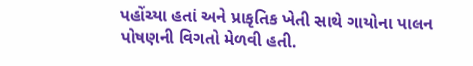પહોંચ્યા હતાં અને પ્રાકૃતિક ખેતી સાથે ગાયોના પાલન પોષણની વિગતો મેળવી હતી.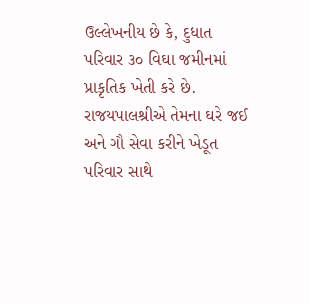ઉલ્લેખનીય છે કે, દુધાત પરિવાર ૩૦ વિઘા જમીનમાં પ્રાકૃતિક ખેતી કરે છે. રાજયપાલશ્રીએ તેમના ઘરે જઈ અને ગૌ સેવા કરીને ખેડૂત પરિવાર સાથે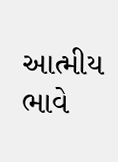આત્મીય ભાવે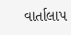વાર્તાલાપ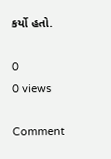કર્યો હતો.

0
0 views

Comment